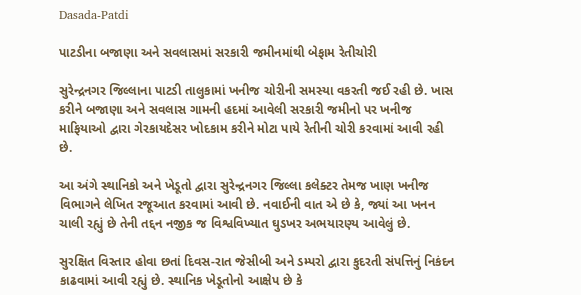Dasada-Patdi

પાટડીના બજાણા અને સવલાસમાં સરકારી જમીનમાંથી બેફામ રેતીચોરી

સુરેન્દ્રનગર જિલ્લાના પાટડી તાલુકામાં ખનીજ ચોરીની સમસ્યા વકરતી જઈ રહી છે. ખાસ કરીને બજાણા અને સવલાસ ગામની હદમાં આવેલી સરકારી જમીનો પર ખનીજ માફિયાઓ દ્વારા ગેરકાયદેસર ખોદકામ કરીને મોટા પાયે રેતીની ચોરી કરવામાં આવી રહી છે.

આ અંગે સ્થાનિકો અને ખેડૂતો દ્વારા સુરેન્દ્રનગર જિલ્લા કલેક્ટર તેમજ ખાણ ખનીજ વિભાગને લેખિત રજૂઆત કરવામાં આવી છે. નવાઈની વાત એ છે કે, જ્યાં આ ખનન ચાલી રહ્યું છે તેની તદ્દન નજીક જ વિશ્વવિખ્યાત ઘુડખર અભયારણ્ય આવેલું છે.

સુરક્ષિત વિસ્તાર હોવા છતાં દિવસ-રાત જેસીબી અને ડમ્પરો દ્વારા કુદરતી સંપત્તિનું નિકંદન કાઢવામાં આવી રહ્યું છે. સ્થાનિક ખેડૂતોનો આક્ષેપ છે કે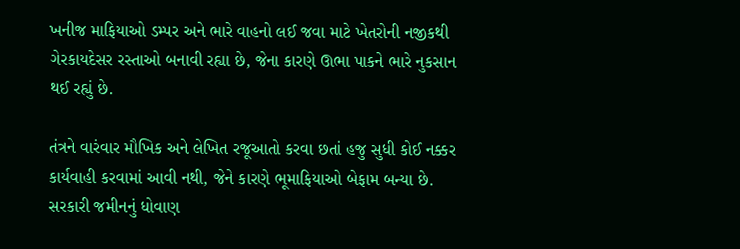ખનીજ માફિયાઓ ડમ્પર અને ભારે વાહનો લઈ જવા માટે ખેતરોની નજીકથી ગેરકાયદેસર રસ્તાઓ બનાવી રહ્યા છે, જેના કારણે ઊભા પાકને ભારે નુકસાન થઈ રહ્યું છે.

તંત્રને વારંવાર મૌખિક અને લેખિત રજૂઆતો કરવા છતાં હજુ સુધી કોઈ નક્કર કાર્યવાહી કરવામાં આવી નથી, જેને કારણે ભૂમાફિયાઓ બેફામ બન્યા છે. સરકારી જમીનનું ધોવાણ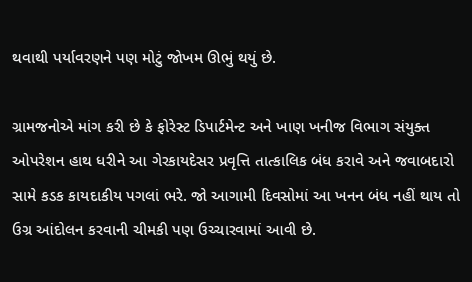થવાથી પર્યાવરણને પણ મોટું જોખમ ઊભું થયું છે.

ગ્રામજનોએ માંગ કરી છે કે ફોરેસ્ટ ડિપાર્ટમેન્ટ અને ખાણ ખનીજ વિભાગ સંયુક્ત ઓપરેશન હાથ ધરીને આ ગેરકાયદેસર પ્રવૃત્તિ તાત્કાલિક બંધ કરાવે અને જવાબદારો સામે કડક કાયદાકીય પગલાં ભરે. જો આગામી દિવસોમાં આ ખનન બંધ નહીં થાય તો ઉગ્ર આંદોલન કરવાની ચીમકી પણ ઉચ્ચારવામાં આવી છે.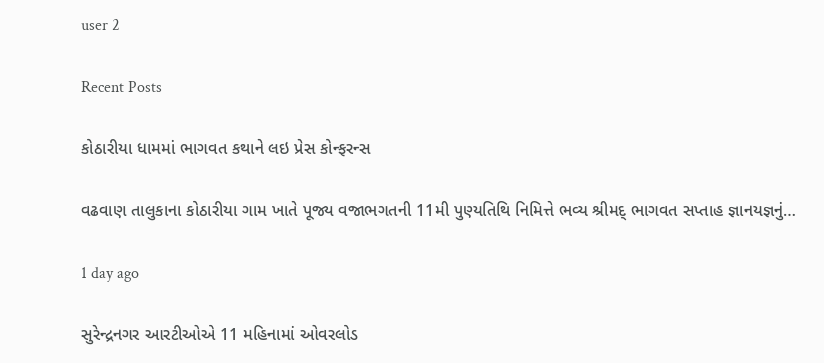user 2

Recent Posts

કોઠારીયા ધામમાં ભાગવત કથાને લઇ પ્રેસ કોન્ફરન્સ

વઢવાણ તાલુકાના કોઠારીયા ગામ ખાતે પૂજ્ય વજાભગતની 11મી પુણ્યતિથિ નિમિત્તે ભવ્ય શ્રીમદ્ ભાગવત સપ્તાહ જ્ઞાનયજ્ઞનું…

1 day ago

સુરેન્દ્રનગર આરટીઓએ 11 મહિનામાં ઓવરલોડ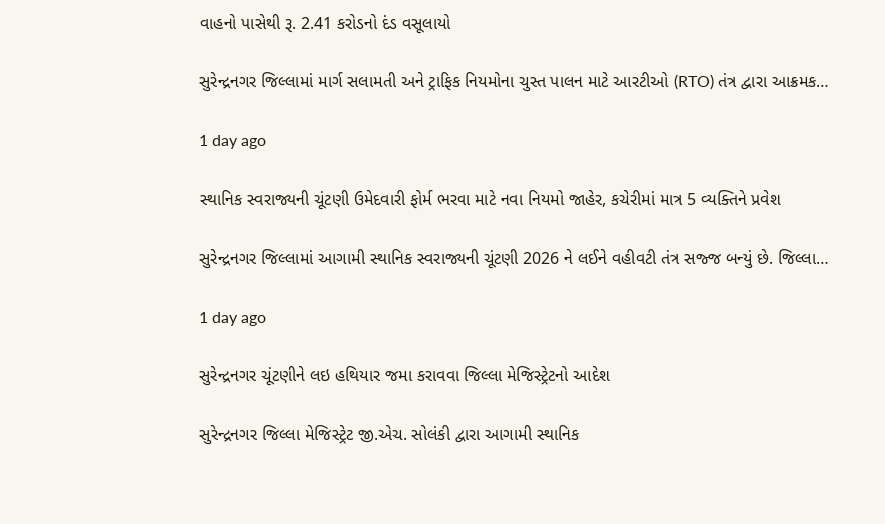વાહનો પાસેથી રૂ. 2.41 કરોડનો દંડ વસૂલાયો

સુરેન્દ્રનગર જિલ્લામાં માર્ગ સલામતી અને ટ્રાફિક નિયમોના ચુસ્ત પાલન માટે આરટીઓ (RTO) તંત્ર દ્વારા આક્રમક…

1 day ago

સ્થાનિક સ્વરાજ્યની ચૂંટણી ઉમેદવારી ફોર્મ ભરવા માટે નવા નિયમો જાહેર, કચેરીમાં માત્ર 5 વ્યક્તિને પ્રવેશ

સુરેન્દ્રનગર જિલ્લામાં આગામી સ્થાનિક સ્વરાજ્યની ચૂંટણી 2026 ને લઈને વહીવટી તંત્ર સજ્જ બન્યું છે. જિલ્લા…

1 day ago

સુરેન્દ્રનગર ચૂંટણીને લઇ હથિયાર જમા કરાવવા જિલ્લા મેજિસ્ટ્રેટનો આદેશ

સુરેન્દ્રનગર જિલ્લા મેજિસ્ટ્રેટ જી.એચ. સોલંકી દ્વારા આગામી સ્થાનિક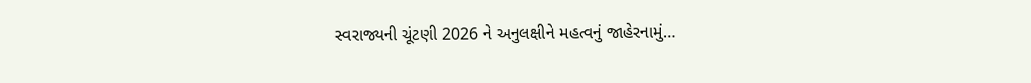સ્વરાજ્યની ચૂંટણી 2026 ને અનુલક્ષીને મહત્વનું જાહેરનામું…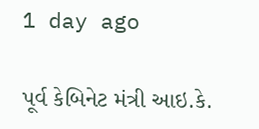1 day ago

પૂર્વ કેબિનેટ મંત્રી આઇ.કે.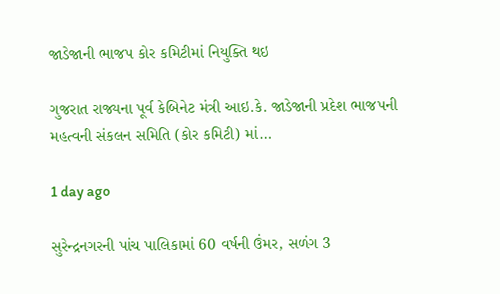જાડેજાની ભાજપ કોર કમિટીમાં નિયુક્તિ થઇ

ગુજરાત રાજ્યના પૂર્વ કેબિનેટ મંત્રી આઇ.કે. જાડેજાની પ્રદેશ ભાજપની મહત્વની સંકલન સમિતિ (કોર કમિટી) માં…

1 day ago

સુરેન્દ્રનગરની પાંચ પાલિકામાં 60 વર્ષની ઉંમર, સળંગ 3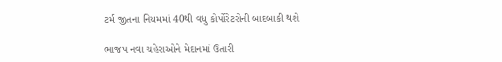ટર્મ જીતના નિયમમાં 40થી વધુ કોર્પોરેટરોની બાદબાકી થશે

ભાજપ નવા ચહેરાઓને મેદાનમાં ઉતારી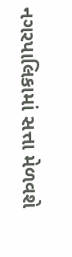નગરપાલિકામાં સત્તા મેળવશે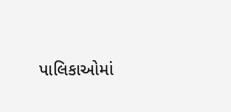પાલિકાઓમાં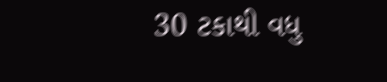30 ટકાથી વધુ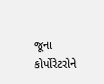જૂના કોર્પોરેટરોને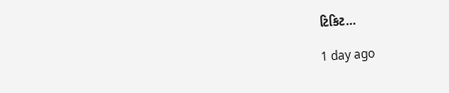ટિકિટ…

1 day ago